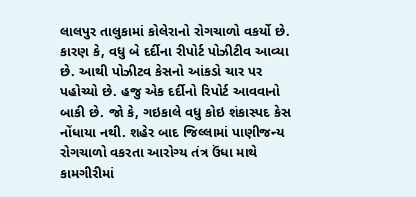લાલપુર તાલુકામાં કોલેરાનો રોગચાળો વકર્યો છે. કારણ કે, વધુ બે દર્દીના રીપોર્ટ પોઝીટીવ આવ્યા છે. આથી પોઝીટવ કેસનો આંકડો ચાર પર પહોચ્યો છે. હજુ એક દર્દીનો રિપોર્ટ આવવાનો બાકી છે. જો કે, ગઇકાલે વધુ કોઇ શંકાસ્પદ કેસ નોંધાયા નથી. શહેર બાદ જિલ્લામાં પાણીજન્ય રોગચાળો વકરતા આરોગ્ય તંત્ર ઉંધા માથે કામગીરીમાં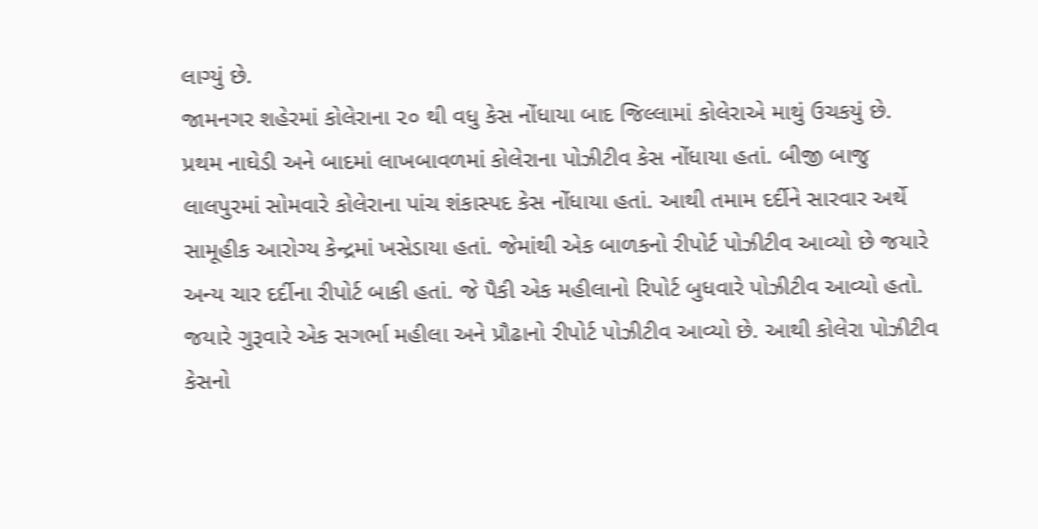લાગ્યું છે.
જામનગર શહેરમાં કોલેરાના ૨૦ થી વધુ કેસ નોંધાયા બાદ જિલ્લામાં કોલેરાએ માથું ઉચકયું છે. પ્રથમ નાઘેડી અને બાદમાં લાખબાવળમાં કોલેરાના પોઝીટીવ કેસ નોંધાયા હતાં. બીજી બાજુ લાલપુરમાં સોમવારે કોલેરાના પાંચ શંકાસ્પદ કેસ નોંધાયા હતાં. આથી તમામ દર્દીને સારવાર અર્થે સામૂહીક આરોગ્ય કેન્દ્રમાં ખસેડાયા હતાં. જેમાંથી એક બાળકનો રીપોર્ટ પોઝીટીવ આવ્યો છે જયારે અન્ય ચાર દર્દીના રીપોર્ટ બાકી હતાં. જે પૈકી એક મહીલાનો રિપોર્ટ બુધવારે પોઝીટીવ આવ્યો હતો. જયારે ગુરૂવારે એક સગર્ભા મહીલા અને પ્રૌઢાનો રીપોર્ટ પોઝીટીવ આવ્યો છે. આથી કોલેરા પોઝીટીવ કેસનો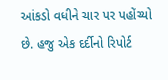આંકડો વધીને ચાર પર પહોંચ્યો છે. હજુ એક દર્દીનો રિપોર્ટ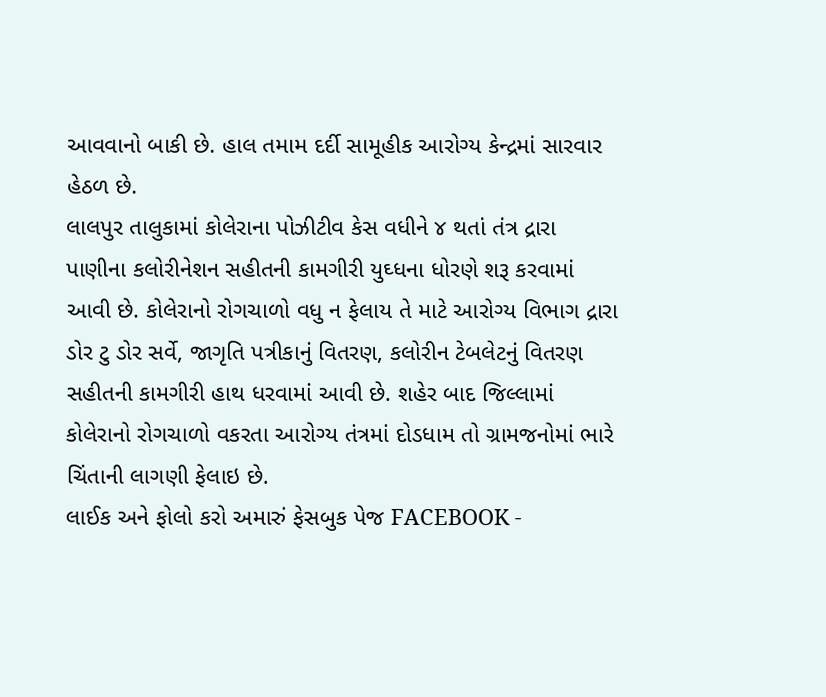આવવાનો બાકી છે. હાલ તમામ દર્દી સામૂહીક આરોગ્ય કેન્દ્રમાં સારવાર હેઠળ છે.
લાલપુર તાલુકામાં કોલેરાના પોઝીટીવ કેસ વધીને ૪ થતાં તંત્ર દ્રારા પાણીના કલોરીનેશન સહીતની કામગીરી યુઘ્ધના ધોરણે શરૂ કરવામાં આવી છે. કોલેરાનો રોગચાળો વધુ ન ફેલાય તે માટે આરોગ્ય વિભાગ દ્રારા ડોર ટુ ડોર સર્વે, જાગૃતિ પત્રીકાનું વિતરણ, કલોરીન ટેબલેટનું વિતરણ સહીતની કામગીરી હાથ ધરવામાં આવી છે. શહેર બાદ જિલ્લામાં કોલેરાનો રોગચાળો વકરતા આરોગ્ય તંત્રમાં દોડધામ તો ગ્રામજનોમાં ભારે ચિંતાની લાગણી ફેલાઇ છે.
લાઈક અને ફોલો કરો અમારું ફેસબુક પેજ FACEBOOK -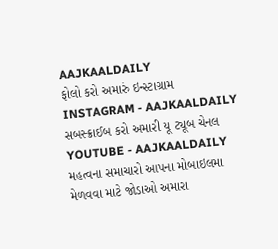AAJKAALDAILY
ફોલો કરો અમારું ઇન્સ્ટાગ્રામ INSTAGRAM - AAJKAALDAILY
સબસ્ક્રાઈબ કરો અમારી યૂ ટ્યૂબ ચેનલ YOUTUBE - AAJKAALDAILY
મહત્વના સમાચારો આપના મોબાઇલમા મેળવવા માટે જોડાઓ અમારા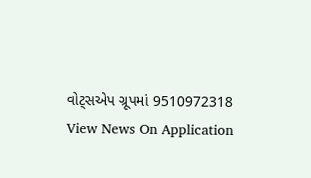વોટ્સએપ ગ્રૂપમાં 9510972318
View News On Application